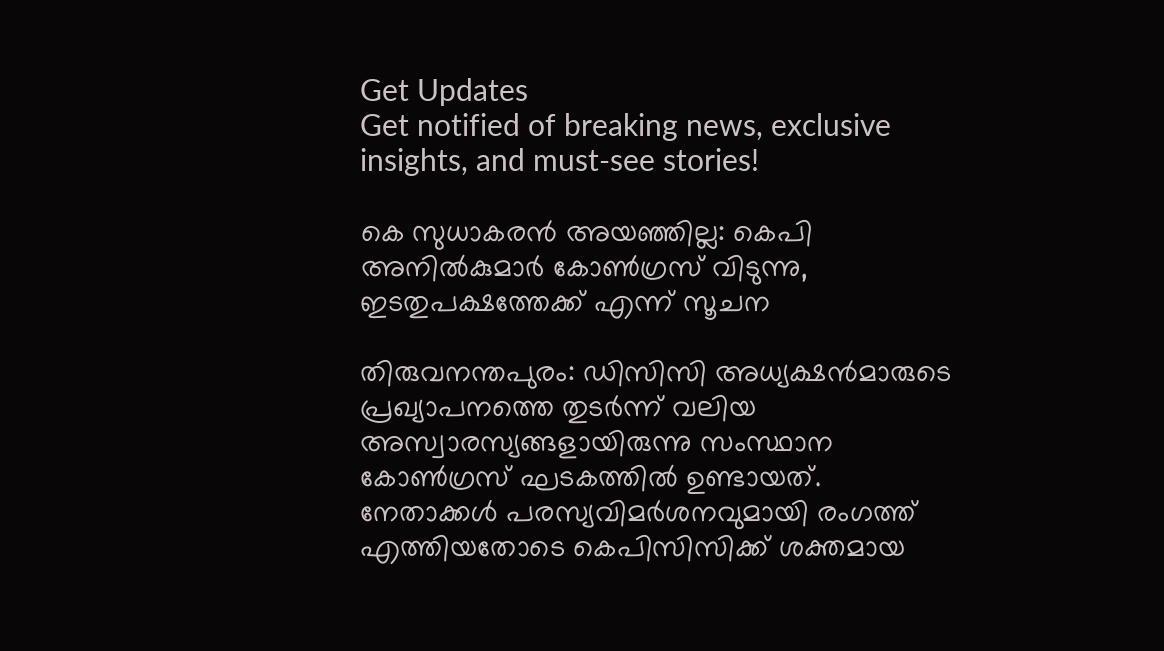Get Updates
Get notified of breaking news, exclusive insights, and must-see stories!

കെ സുധാകരന്‍ അയഞ്ഞില്ല: കെപി അനില്‍കുമാര്‍ കോണ്‍ഗ്രസ് വിടുന്നു, ഇടതുപക്ഷത്തേക്ക് എന്ന് സൂചന

തിരുവനന്തപുരം: ഡിസിസി അധ്യക്ഷന്‍മാരുടെ പ്രഖ്യാപനത്തെ തുടര്‍ന്ന് വലിയ അസ്വാരസ്യങ്ങളായിരുന്നു സംസ്ഥാന കോണ്‍ഗ്രസ് ഘടകത്തില്‍ ഉണ്ടായത്. നേതാക്കള്‍ പരസ്യവിമര്‍ശനവുമായി രംഗത്ത് എത്തിയതോടെ കെപിസിസിക്ക് ശക്തമായ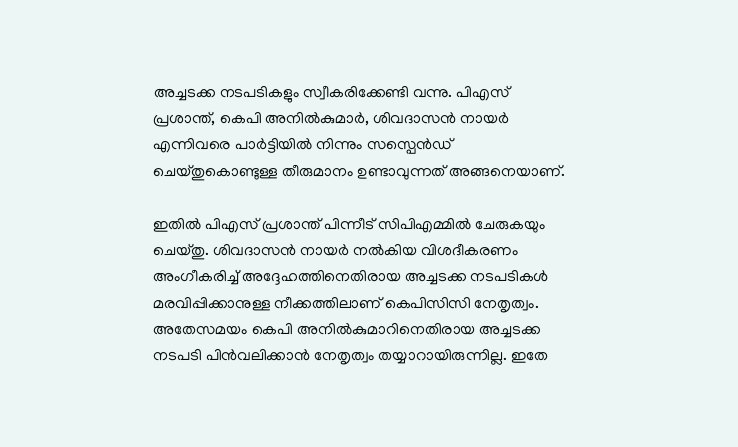അച്ചടക്ക നടപടികളും സ്വീകരിക്കേണ്ടി വന്നു. പിഎസ് പ്രശാന്ത്, കെപി അനില്‍കുമാര്‍, ശിവദാസന്‍ നായര്‍ എന്നിവരെ പാര്‍ട്ടിയില്‍ നിന്നും സസ്പെന്‍ഡ് ചെയ്തുകൊണ്ടുള്ള തീരുമാനം ഉണ്ടാവുന്നത് അങ്ങനെയാണ്.

ഇതില്‍ പിഎസ് പ്രശാന്ത് പിന്നീട് സിപിഎമ്മില്‍ ചേരുകയും ചെയ്തു. ശിവദാസന്‍ നായര്‍ നല്‍കിയ വിശദീകരണം അംഗീകരിച്ച് അദ്ദേഹത്തിനെതിരായ അച്ചടക്ക നടപടികള്‍ മരവിപ്പിക്കാനുള്ള നീക്കത്തിലാണ് കെപിസിസി നേതൃത്വം. അതേസമയം കെപി അനില്‍കുമാറിനെതിരായ അച്ചടക്ക നടപടി പിന്‍വലിക്കാന്‍ നേതൃത്വം തയ്യാറായിരുന്നില്ല. ഇതേ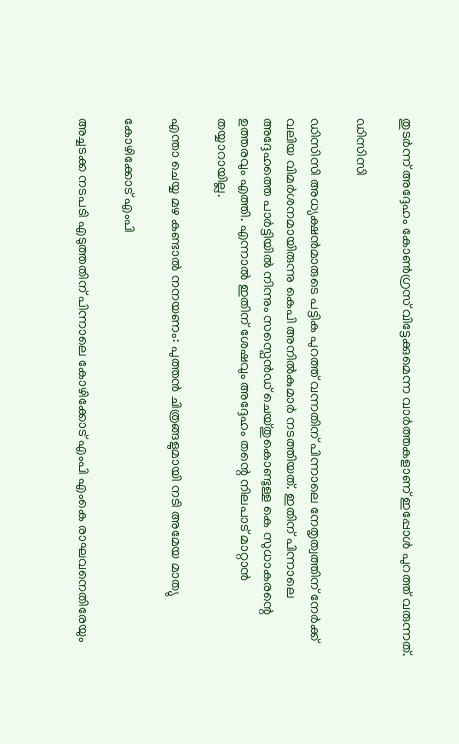തുടര്‍ന്ന് അദ്ദേഹം കോണ്‍ഗ്രസ് വിട്ടേക്കുമെന്ന വാര്‍ത്തകളാണ് ഇപ്പോള്‍ പുറത്ത് വരുന്നത്.

ഡിസിസി

ഡിസിസി അധ്യക്ഷന്‍മാരുടെ പട്ടിക പുറത്ത് വന്നതിന് പിന്നാലെ നേതൃത്വത്തിന് നേര്‍ക്ക് വലിയ വിമര്‍ശനമായിരുന്നു കെപി അനില്‍കുമാര്‍ നടത്തിയത്. ഇതിന് പിന്നാലെ അദ്ദേഹത്തെ പാര്‍ട്ടിയില്‍ നിന്നും സസ്പെന്‍ഡ് ചെയ്തുകൊണ്ടുള്ള കെ സുധാകരന്റെ ഉത്തരവും എത്തി. എന്നാല്‍ ഇതിന് ശേഷവും അദ്ദേഹം തന്റെ നിലപാട് മാറ്റാന്‍ തയ്യാറായില്ല.

എന്താ ചെയ്യ മഴ കണ്ടാല്‍ നനയണം: പുത്തന്‍ ചിത്രങ്ങളുമായി നടി അമേയ മാത്യു

കോഴിക്കോട് എംപി

അച്ചടക്ക നടപടി എടുത്തതിന് പിന്നാലെ കോഴിക്കോട് എംപി എംകെ രാഘവനെതിരേയും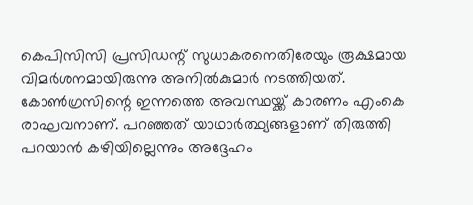കെപിസിസി പ്രസിഡന്റ് സുധാകരനെതിരേയും രൂക്ഷമായ വിമര്‍ശനമായിരുന്നു അനില്‍കുമാര്‍ നടത്തിയത്. കോണ്‍ഗ്രസിന്റെ ഇന്നത്തെ അവസ്ഥയ്ക്ക് കാരണം എംകെ രാഘവനാണ്. പറഞ്ഞത് യാഥാര്‍ത്ഥ്യങ്ങളാണ് തിരുത്തി പറയാന്‍ കഴിയില്ലെന്നും അദ്ദേഹം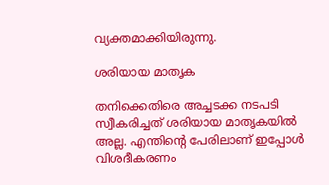വ്യക്തമാക്കിയിരുന്നു.

ശരിയായ മാതൃക

തനിക്കെതിരെ അച്ചടക്ക നടപടി സ്വീകരിച്ചത് ശരിയായ മാതൃകയില്‍ അല്ല. എന്തിന്റെ പേരിലാണ് ഇപ്പോൾ വിശദീകരണം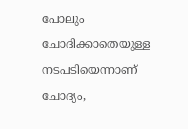പോലും ചോദിക്കാതെയുള്ള നടപടിയെന്നാണ് ചോദ്യം,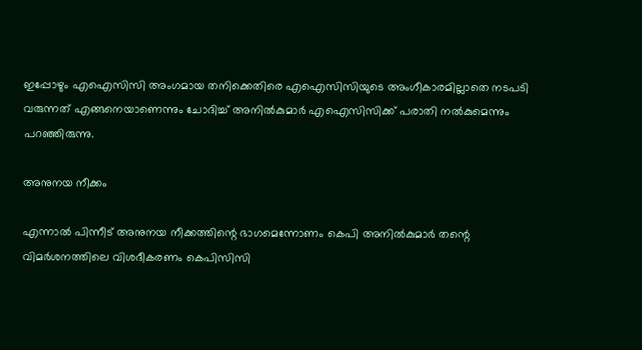ഇപ്പോഴും എഐസിസി അംഗമായ തനിക്കെതിരെ എഐസിസിയുടെ അംഗീകാരമില്ലാതെ നടപടി വരുന്നത് എങ്ങനെയാണെന്നും ചോദിച്ച് അനില്‍കുമാര്‍ എഐസിസിക്ക് പരാതി നല്‍കുമെന്നും പറഞ്ഞിരുന്നു.

അനുനയ നീക്കം

എന്നാല്‍ പിന്നീട് അനുനയ നീക്കത്തിന്റെ ഭാഗമെന്നോണം കെപി അനില്‍കുമാര്‍ തന്റെ വിമര്‍ശനത്തിലെ വിശദീകരണം കെപിസിസി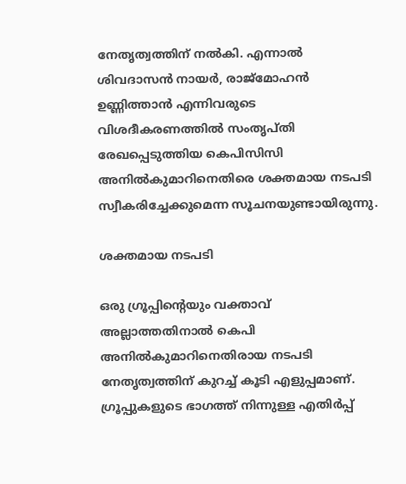നേതൃത്വത്തിന് നല്‍കി. എന്നാല്‍ ശിവദാസന്‍ നായര്‍, രാജ്മോഹന്‍ ഉണ്ണിത്താന്‍ എന്നിവരുടെ വിശദീകരണത്തില്‍ സംതൃപ്തി രേഖപ്പെടുത്തിയ കെപിസിസി അനില്‍കുമാറിനെതിരെ ശക്തമായ നടപടി സ്വീകരിച്ചേക്കുമെന്ന സൂചനയുണ്ടായിരുന്നു.

ശക്തമായ നടപടി

ഒരു ഗ്രൂപ്പിന്റെയും വക്താവ് അല്ലാത്തതിനാല്‍ കെപി അനില്‍കുമാറിനെതിരായ നടപടി നേതൃത്വത്തിന് കുറച്ച് കൂടി എളുപ്പമാണ്. ഗ്രൂപ്പുകളുടെ ഭാഗത്ത് നിന്നുള്ള എതിര്‍പ്പ്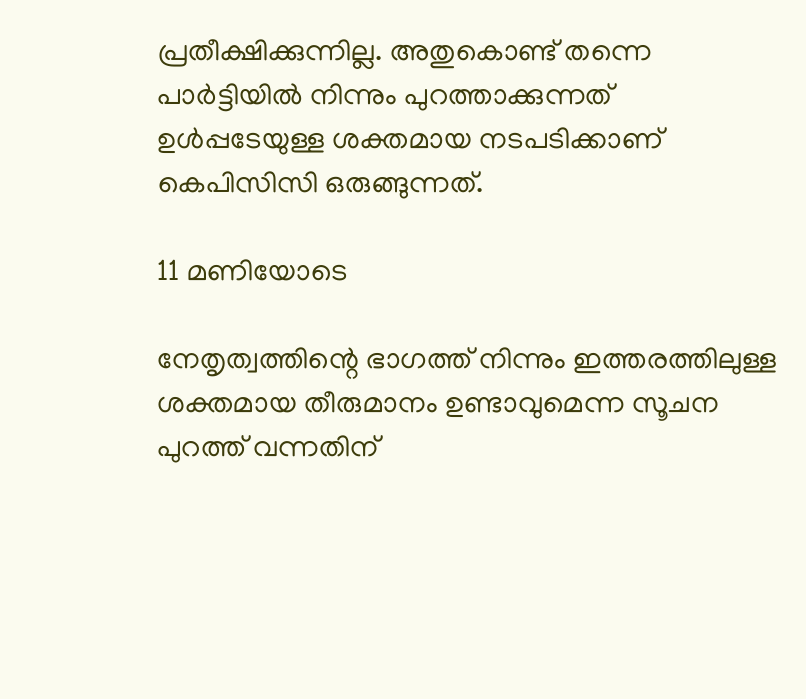പ്രതീക്ഷിക്കുന്നില്ല. അതുകൊണ്ട് തന്നെ പാര്‍ട്ടിയില്‍ നിന്നും പുറത്താക്കുന്നത് ഉള്‍പ്പടേയുള്ള ശക്തമായ നടപടിക്കാണ് കെപിസിസി ഒരുങ്ങുന്നത്.

11 മണിയോടെ

നേതൃത്വത്തിന്റെ ഭാഗത്ത് നിന്നും ഇത്തരത്തിലുള്ള ശക്തമായ തീരുമാനം ഉണ്ടാവുമെന്ന സൂചന പുറത്ത് വന്നതിന്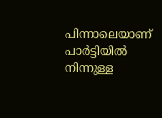പിന്നാലെയാണ് പാര്‍ട്ടിയില്‍ നിന്നുള്ള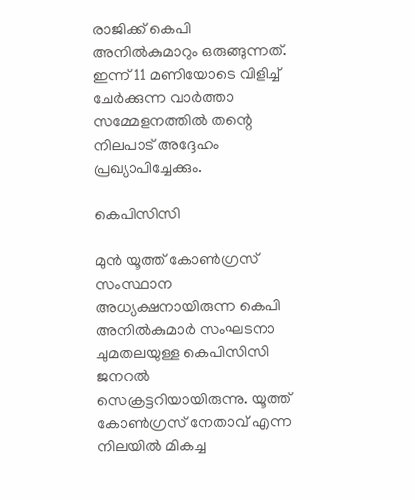രാജിക്ക് കെപി അനില്‍കുമാറും ഒരുങ്ങുന്നത്. ഇന്ന് 11 മണിയോടെ വിളിച്ച് ചേര്‍ക്കുന്ന വാര്‍ത്താ സമ്മേളനത്തില്‍ തന്റെ നിലപാട് അദ്ദേഹം പ്രഖ്യാപിച്ചേക്കും.

കെപിസിസി

മുന്‍ യൂത്ത് കോണ്‍ഗ്രസ് സംസ്ഥാന അധ്യക്ഷനായിരുന്ന കെപി അനില്‍കുമാര്‍ സംഘടനാ ചുമതലയുള്ള കെപിസിസി ജനറല്‍ സെക്രട്ടറിയായിരുന്നു. യൂത്ത് കോണ്‍ഗ്രസ് നേതാവ് എന്ന നിലയില്‍ മികച്ച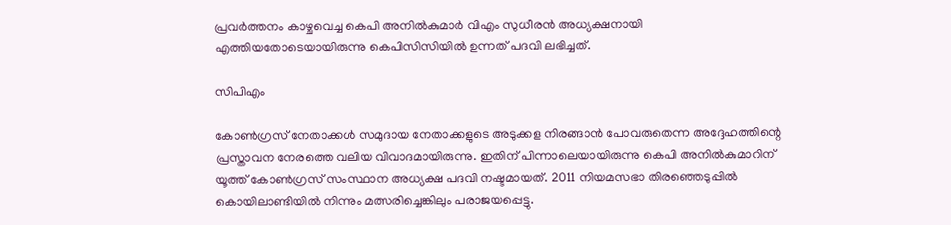പ്രവര്‍ത്തനം കാഴ്ചവെച്ച കെപി അനില്‍കുമാര്‍ വിഎം സുധീരന്‍ അധ്യക്ഷനായി എത്തിയതോടെയായിരുന്നു കെപിസിസിയില്‍ ഉന്നത് പദവി ലഭിച്ചത്.

സിപിഎം

കോണ്‍ഗ്രസ് നേതാക്കള്‍ സമുദായ നേതാക്കളുടെ അടുക്കള നിരങ്ങാന്‍ പോവരുതെന്ന അദ്ദേഹത്തിന്റെ പ്രസ്താവന നേരത്തെ വലിയ വിവാദമായിരുന്നു. ഇതിന് പിന്നാലെയായിരുന്നു കെപി അനില്‍കുമാറിന് യൂത്ത് കോണ്‍ഗ്രസ് സംസ്ഥാന അധ്യക്ഷ പദവി നഷ്ടമായത്. 2011 നിയമസഭാ തിരഞ്ഞെടുപ്പില്‍ കൊയിലാണ്ടിയില്‍ നിന്നും മത്സരിച്ചെങ്കിലും പരാജയപ്പെട്ടു.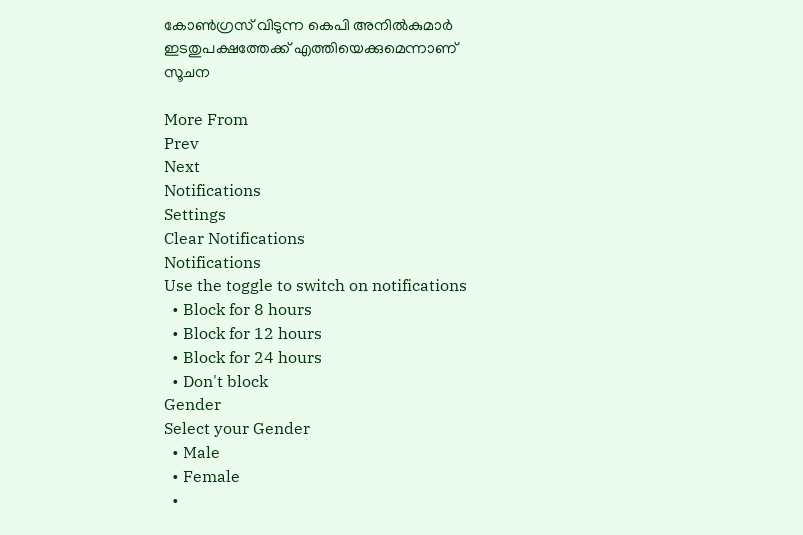കോണ്‍ഗ്രസ് വിടുന്ന കെപി അനില്‍കുമാര്‍ ഇടതുപക്ഷത്തേക്ക് എത്തിയെക്കുമെന്നാണ് സൂചന

More From
Prev
Next
Notifications
Settings
Clear Notifications
Notifications
Use the toggle to switch on notifications
  • Block for 8 hours
  • Block for 12 hours
  • Block for 24 hours
  • Don't block
Gender
Select your Gender
  • Male
  • Female
  •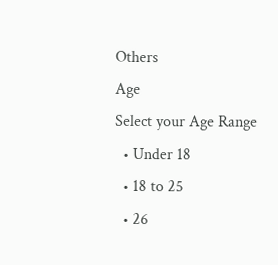Others
Age
Select your Age Range
  • Under 18
  • 18 to 25
  • 26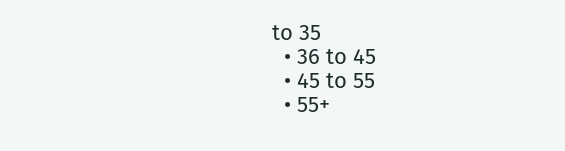to 35
  • 36 to 45
  • 45 to 55
  • 55+